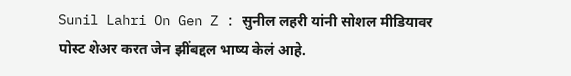Sunil Lahri On Gen Z : सुनील लहरी यांनी सोशल मीडियावर पोस्ट शेअर करत जेन झींबद्दल भाष्य केलं आहे.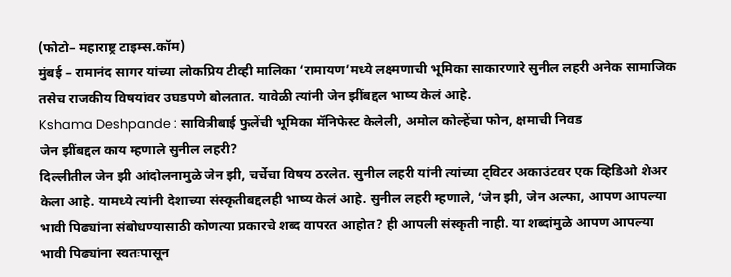(फोटो– महाराष्ट्र टाइम्स.कॉम)
मुंबई – रामानंद सागर यांच्या लोकप्रिय टीव्ही मालिका ‘रामायण’मध्ये लक्ष्मणाची भूमिका साकारणारे सुनील लहरी अनेक सामाजिक तसेच राजकीय विषयांवर उघडपणे बोलतात. यावेळी त्यांनी जेन झींबद्दल भाष्य केलं आहे.
Kshama Deshpande : सावित्रीबाई फुलेंची भूमिका मॅनिफेस्ट केलेली, अमोल कोल्हेंचा फोन, क्षमाची निवड
जेन झींबद्दल काय म्हणाले सुनील लहरी?
दिल्लीतील जेन झी आंदोलनामुळे जेन झी, चर्चेचा विषय ठरलेत. सुनील लहरी यांनी त्यांच्या ट्विटर अकाउंटवर एक व्हिडिओ शेअर केला आहे. यामध्ये त्यांनी देशाच्या संस्कृतीबद्दलही भाष्य केलं आहे. सुनील लहरी म्हणाले, ‘जेन झी, जेन अल्फा, आपण आपल्या भावी पिढ्यांना संबोधण्यासाठी कोणत्या प्रकारचे शब्द वापरत आहोत? ही आपली संस्कृती नाही. या शब्दांमुळे आपण आपल्या भावी पिढ्यांना स्वतःपासून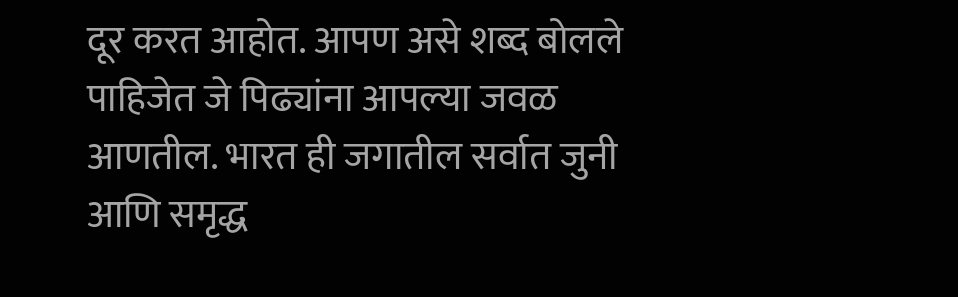दूर करत आहोत. आपण असे शब्द बोलले पाहिजेत जे पिढ्यांना आपल्या जवळ आणतील. भारत ही जगातील सर्वात जुनी आणि समृद्ध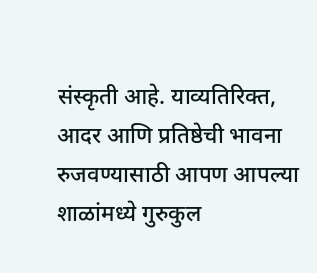संस्कृती आहे. याव्यतिरिक्त, आदर आणि प्रतिष्ठेची भावना रुजवण्यासाठी आपण आपल्या शाळांमध्ये गुरुकुल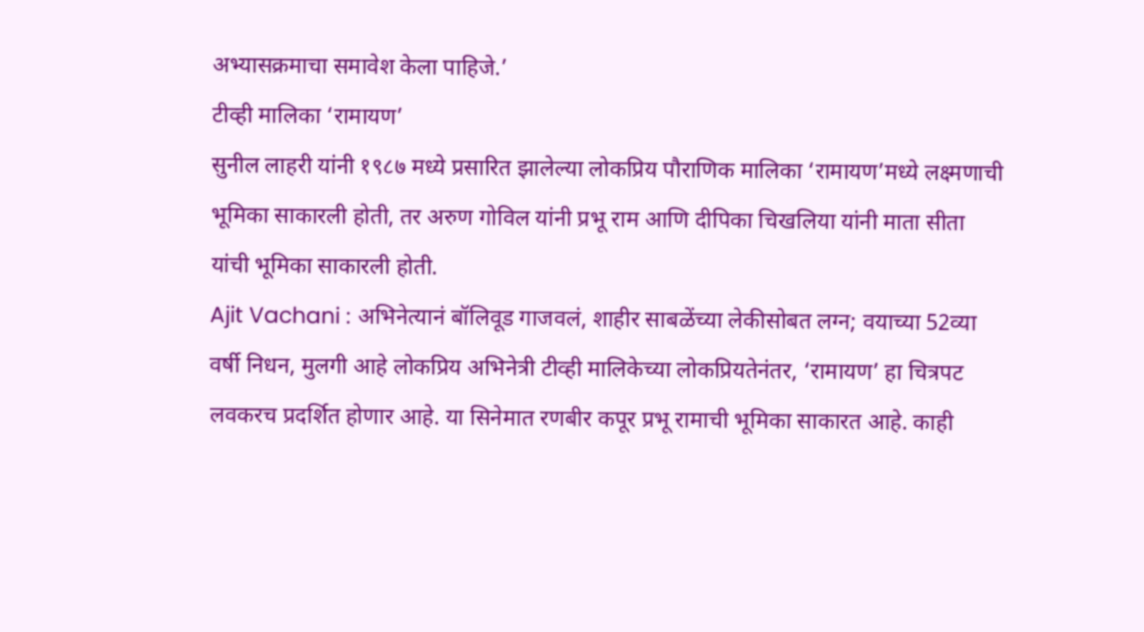अभ्यासक्रमाचा समावेश केला पाहिजे.’
टीव्ही मालिका ‘रामायण’
सुनील लाहरी यांनी १९८७ मध्ये प्रसारित झालेल्या लोकप्रिय पौराणिक मालिका ‘रामायण’मध्ये लक्ष्मणाची भूमिका साकारली होती, तर अरुण गोविल यांनी प्रभू राम आणि दीपिका चिखलिया यांनी माता सीता यांची भूमिका साकारली होती.
Ajit Vachani : अभिनेत्यानं बॉलिवूड गाजवलं, शाहीर साबळेंच्या लेकीसोबत लग्न; वयाच्या 52व्या वर्षी निधन, मुलगी आहे लोकप्रिय अभिनेत्री टीव्ही मालिकेच्या लोकप्रियतेनंतर, ‘रामायण’ हा चित्रपट लवकरच प्रदर्शित होणार आहे. या सिनेमात रणबीर कपूर प्रभू रामाची भूमिका साकारत आहे. काही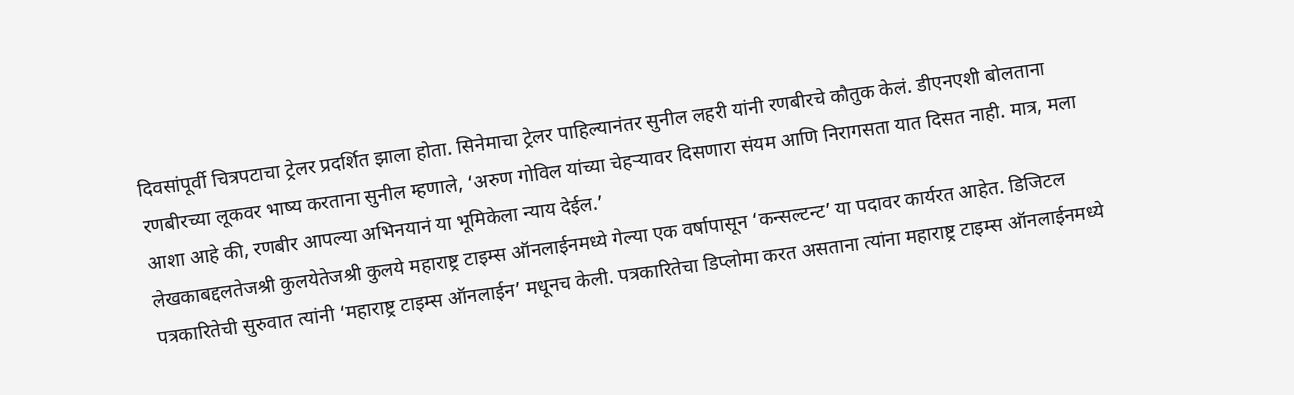दिवसांपूर्वी चित्रपटाचा ट्रेलर प्रदर्शित झाला होता. सिनेमाचा ट्रेलर पाहिल्यानंतर सुनील लहरी यांनी रणबीरचे कौतुक केलं. डीएनएशी बोलताना रणबीरच्या लूकवर भाष्य करताना सुनील म्हणाले, ‘अरुण गोविल यांच्या चेहऱ्यावर दिसणारा संयम आणि निरागसता यात दिसत नाही. मात्र, मला आशा आहे की, रणबीर आपल्या अभिनयानं या भूमिकेला न्याय देईल.’
लेखकाबद्दलतेजश्री कुलयेतेजश्री कुलये महाराष्ट्र टाइम्स ऑनलाईनमध्ये गेल्या एक वर्षापासून ‘कन्सल्टन्ट’ या पदावर कार्यरत आहेत. डिजिटल पत्रकारितेची सुरुवात त्यांनी ‘महाराष्ट्र टाइम्स ऑनलाईन’ मधूनच केली. पत्रकारितेचा डिप्लोमा करत असताना त्यांना महाराष्ट्र टाइम्स ऑनलाईनमध्ये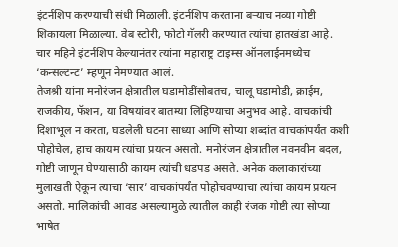इंटर्नशिप करण्याची संधी मिळाली. इंटर्नशिप करताना बऱ्याच नव्या गोष्टी शिकायला मिळाल्या. वेब स्टोरी, फोटो गॅलरी करण्यात त्यांचा हातखंडा आहे. चार महिने इंटर्नशिप केल्यानंतर त्यांना महाराष्ट्र टाइम्स ऑनलाईनमध्येच ‘कन्सल्टन्ट’ म्हणून नेमण्यात आलं.
तेजश्री यांना मनोरंजन क्षेत्रातील घडामोडींसोबतच, चालू घडामोडी, क्राईम, राजकीय, फॅशन, या विषयांवर बातम्या लिहिण्याचा अनुभव आहे. वाचकांची दिशाभूल न करता, घडलेली घटना साध्या आणि सोप्या शब्दांत वाचकांपर्यंत कशी पोहोचेल, हाच कायम त्यांचा प्रयत्न असतो. मनोरंजन क्षेत्रातील नवनवीन बदल, गोष्टी जाणून घेण्यासाठी कायम त्यांची धडपड असते. अनेक कलाकारांच्या मुलाखती ऐकून त्याचा ‘सार’ वाचकांपर्यंत पोहोचवण्याचा त्यांचा कायम प्रयत्न असतो. मालिकांची आवड असल्यामुळे त्यातील काही रंजक गोष्टी त्या सोप्या भाषेत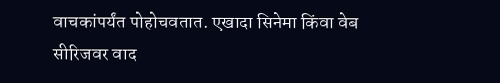वाचकांपर्यंत पोहोचवतात. एखादा सिनेमा किंवा वेब सीरिजवर वाद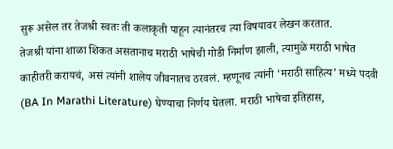सुरू असेल तर तेजश्री स्वतः ती कलाकृती पाहून त्यानंतरच त्या विषयावर लेखन करतात.
तेजश्री यांना शाळा शिकत असतानाच मराठी भाषेची गोडी निर्माण झाली, त्यामुळे मराठी भाषेत काहीतरी करायचं, असं त्यांनी शालेय जीवनातच ठरवलं. म्हणूनच त्यांनी ‘मराठी साहित्य’ मध्ये पदवी (BA In Marathi Literature) घेण्याचा निर्णय घेतला. मराठी भाषेचा इतिहास,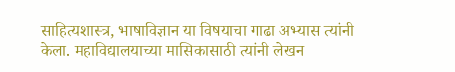साहित्यशास्त्र, भाषाविज्ञान या विषयाचा गाढा अभ्यास त्यांनी केला. महाविद्यालयाच्या मासिकासाठी त्यांनी लेखन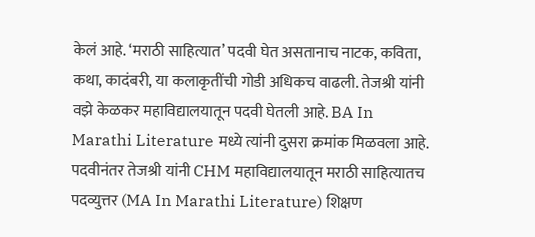केलं आहे. ‘मराठी साहित्यात’ पदवी घेत असतानाच नाटक, कविता, कथा, कादंबरी, या कलाकृतींची गोडी अधिकच वाढली. तेजश्री यांनी वझे केळकर महाविद्यालयातून पदवी घेतली आहे. BA In Marathi Literature मध्ये त्यांनी दुसरा क्रमांक मिळवला आहे. पदवीनंतर तेजश्री यांनी CHM महाविद्यालयातून मराठी साहित्यातच पदव्युत्तर (MA In Marathi Literature) शिक्षण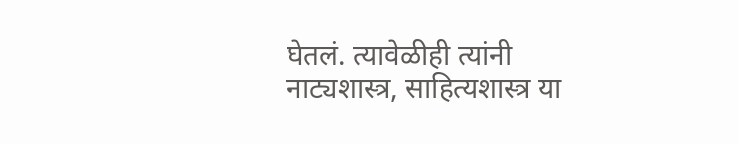घेतलं. त्यावेळीही त्यांनी नाट्यशास्त्र, साहित्यशास्त्र या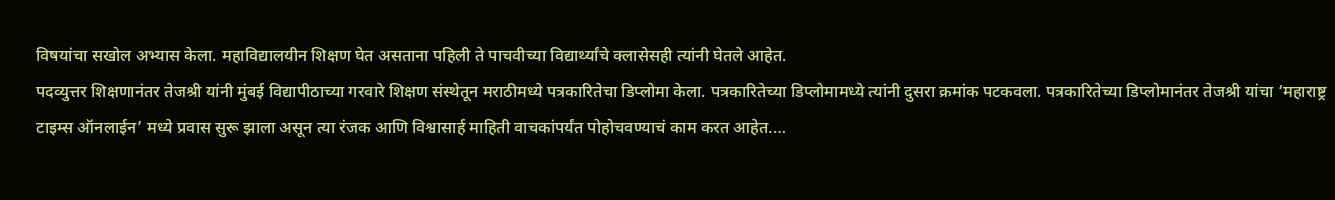विषयांचा सखोल अभ्यास केला. महाविद्यालयीन शिक्षण घेत असताना पहिली ते पाचवीच्या विद्यार्थ्यांचे क्लासेसही त्यांनी घेतले आहेत.
पदव्युत्तर शिक्षणानंतर तेजश्री यांनी मुंबई विद्यापीठाच्या गरवारे शिक्षण संस्थेतून मराठीमध्ये पत्रकारितेचा डिप्लोमा केला. पत्रकारितेच्या डिप्लोमामध्ये त्यांनी दुसरा क्रमांक पटकवला. पत्रकारितेच्या डिप्लोमानंतर तेजश्री यांचा ‘महाराष्ट्र टाइम्स ऑनलाईन’ मध्ये प्रवास सुरू झाला असून त्या रंजक आणि विश्वासार्ह माहिती वाचकांपर्यंत पोहोचवण्याचं काम करत आहेत.…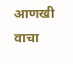आणखी वाचा